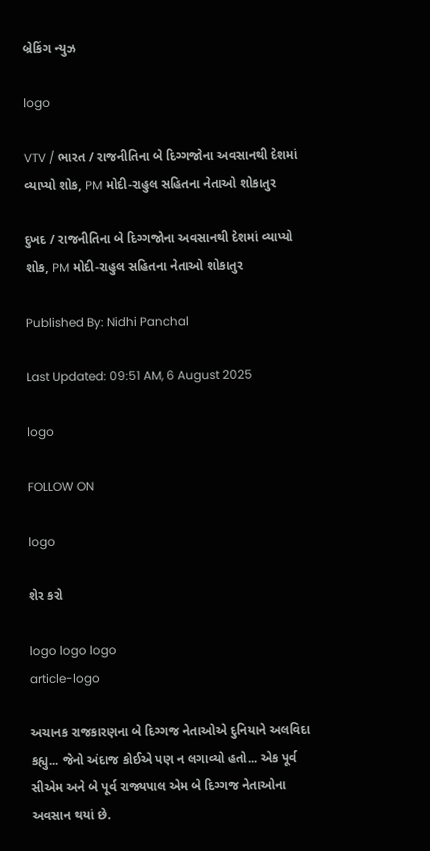બ્રેકિંગ ન્યુઝ

logo

VTV / ભારત / રાજનીતિના બે દિગ્ગજોના અવસાનથી દેશમાં વ્યાપ્યો શોક, PM મોદી-રાહુલ સહિતના નેતાઓ શોકાતુર

દુખદ / રાજનીતિના બે દિગ્ગજોના અવસાનથી દેશમાં વ્યાપ્યો શોક, PM મોદી-રાહુલ સહિતના નેતાઓ શોકાતુર

Published By: Nidhi Panchal

Last Updated: 09:51 AM, 6 August 2025

logo

FOLLOW ON

logo

શેર કરો

logo logo logo
article-logo

અચાનક રાજકારણના બે દિગ્ગજ નેતાઓએ દુનિયાને અલવિદા કહ્યુ... જેનો અંદાજ કોઈએ પણ ન લગાવ્યો હતો... એક પૂર્વ સીએમ અને બે પૂર્વ રાજ્યપાલ એમ બે દિગ્ગજ નેતાઓના અવસાન થયાં છે.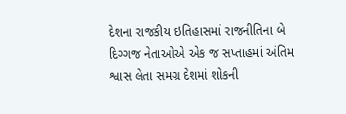દેશના રાજકીય ઇતિહાસમાં રાજનીતિના બે દિગ્ગજ નેતાઓએ એક જ સપ્તાહમાં અંતિમ શ્વાસ લેતા સમગ્ર દેશમાં શોકની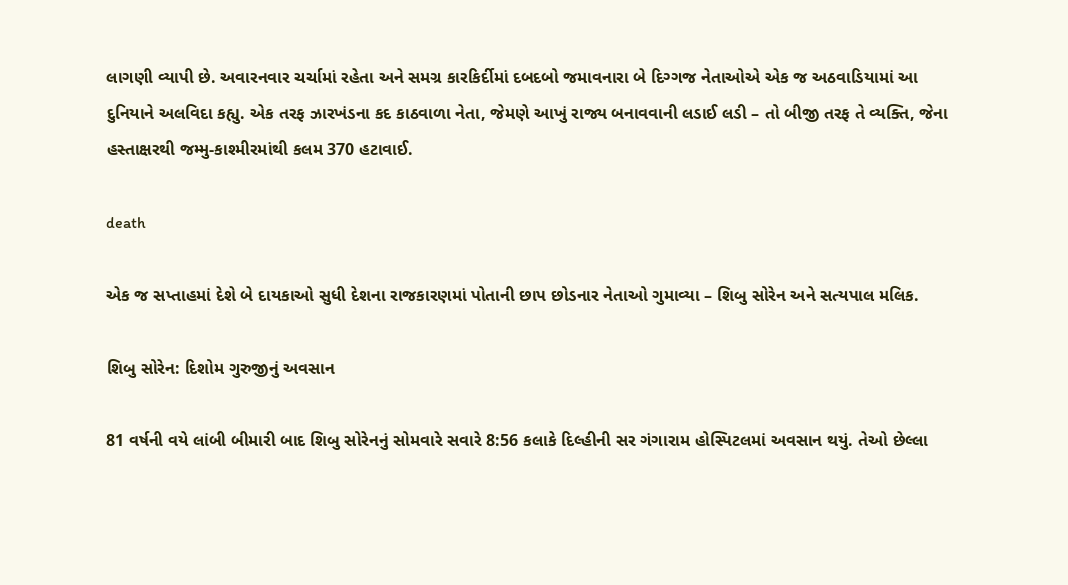લાગણી વ્યાપી છે. અવારનવાર ચર્ચામાં રહેતા અને સમગ્ર કારકિર્દીમાં દબદબો જમાવનારા બે દિગ્ગજ નેતાઓએ એક જ અઠવાડિયામાં આ દુનિયાને અલવિદા કહ્યુ. એક તરફ ઝારખંડના કદ કાઠવાળા નેતા, જેમણે આખું રાજ્ય બનાવવાની લડાઈ લડી – તો બીજી તરફ તે વ્યક્તિ, જેના હસ્તાક્ષરથી જમ્મુ-કાશ્મીરમાંથી કલમ 370 હટાવાઈ.

death

એક જ સપ્તાહમાં દેશે બે દાયકાઓ સુધી દેશના રાજકારણમાં પોતાની છાપ છોડનાર નેતાઓ ગુમાવ્યા – શિબુ સોરેન અને સત્યપાલ મલિક.

શિબુ સોરેન: દિશોમ ગુરુજીનું અવસાન

81 વર્ષની વયે લાંબી બીમારી બાદ શિબુ સોરેનનું સોમવારે સવારે 8:56 કલાકે દિલ્હીની સર ગંગારામ હોસ્પિટલમાં અવસાન થયું. તેઓ છેલ્લા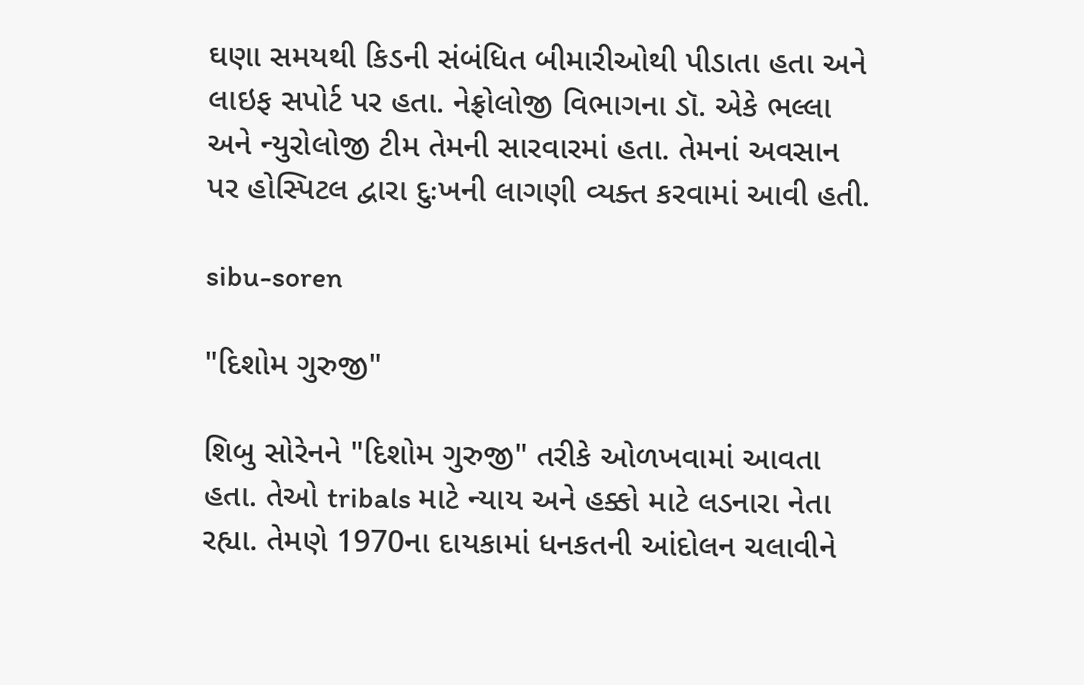ઘણા સમયથી કિડની સંબંધિત બીમારીઓથી પીડાતા હતા અને લાઇફ સપોર્ટ પર હતા. નેફ્રોલોજી વિભાગના ડૉ. એકે ભલ્લા અને ન્યુરોલોજી ટીમ તેમની સારવારમાં હતા. તેમનાં અવસાન પર હોસ્પિટલ દ્વારા દુઃખની લાગણી વ્યક્ત કરવામાં આવી હતી.

sibu-soren

"દિશોમ ગુરુજી"

શિબુ સોરેનને "દિશોમ ગુરુજી" તરીકે ઓળખવામાં આવતા હતા. તેઓ tribals માટે ન્યાય અને હક્કો માટે લડનારા નેતા રહ્યા. તેમણે 1970ના દાયકામાં ધનકતની આંદોલન ચલાવીને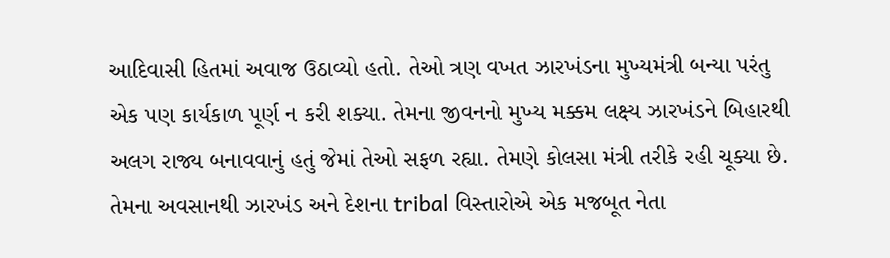આદિવાસી હિતમાં અવાજ ઉઠાવ્યો હતો. તેઓ ત્રણ વખત ઝારખંડના મુખ્યમંત્રી બન્યા પરંતુ એક પણ કાર્યકાળ પૂર્ણ ન કરી શક્યા. તેમના જીવનનો મુખ્ય મક્કમ લક્ષ્ય ઝારખંડને બિહારથી અલગ રાજ્ય બનાવવાનું હતું જેમાં તેઓ સફળ રહ્યા. તેમણે કોલસા મંત્રી તરીકે રહી ચૂક્યા છે. તેમના અવસાનથી ઝારખંડ અને દેશના tribal વિસ્તારોએ એક મજબૂત નેતા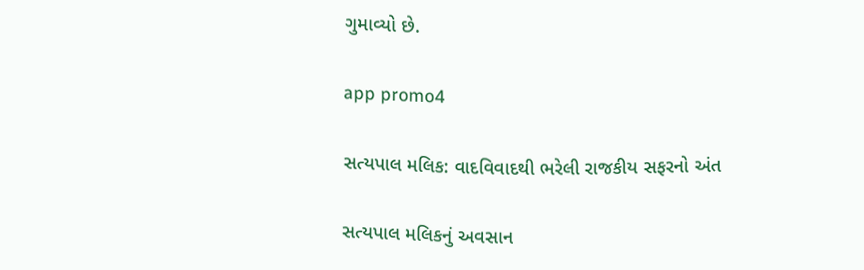ગુમાવ્યો છે.

app promo4

સત્યપાલ મલિક: વાદવિવાદથી ભરેલી રાજકીય સફરનો અંત

સત્યપાલ મલિકનું અવસાન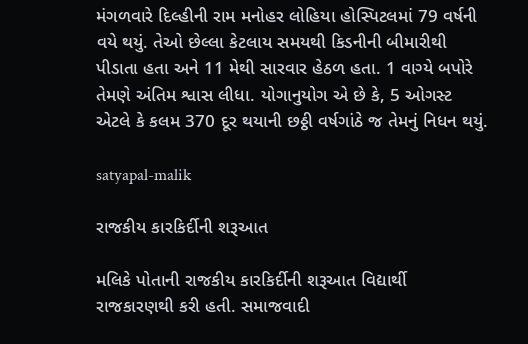મંગળવારે દિલ્હીની રામ મનોહર લોહિયા હોસ્પિટલમાં 79 વર્ષની વયે થયું. તેઓ છેલ્લા કેટલાય સમયથી કિડનીની બીમારીથી પીડાતા હતા અને 11 મેથી સારવાર હેઠળ હતા. 1 વાગ્યે બપોરે તેમણે અંતિમ શ્વાસ લીધા. યોગાનુયોગ એ છે કે, 5 ઓગસ્ટ એટલે કે કલમ 370 દૂર થયાની છઠ્ઠી વર્ષગાંઠે જ તેમનું નિધન થયું.

satyapal-malik

રાજકીય કારકિર્દીની શરૂઆત

મલિકે પોતાની રાજકીય કારકિર્દીની શરૂઆત વિદ્યાર્થી રાજકારણથી કરી હતી. સમાજવાદી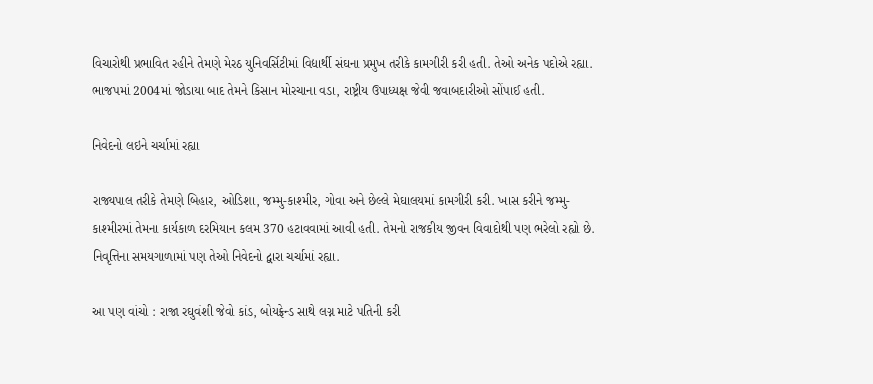વિચારોથી પ્રભાવિત રહીને તેમણે મેરઠ યુનિવર્સિટીમાં વિદ્યાર્થી સંઘના પ્રમુખ તરીકે કામગીરી કરી હતી. તેઓ અનેક પદોએ રહ્યા. ભાજપમાં 2004માં જોડાયા બાદ તેમને કિસાન મોરચાના વડા, રાષ્ટ્રીય ઉપાધ્યક્ષ જેવી જવાબદારીઓ સોંપાઈ હતી.

નિવેદનો લઇને ચર્ચામાં રહ્યા

રાજ્યપાલ તરીકે તેમણે બિહાર, ઓડિશા, જમ્મુ-કાશ્મીર, ગોવા અને છેલ્લે મેઘાલયમાં કામગીરી કરી. ખાસ કરીને જમ્મુ-કાશ્મીરમાં તેમના કાર્યકાળ દરમિયાન કલમ 370 હટાવવામાં આવી હતી. તેમનો રાજકીય જીવન વિવાદોથી પણ ભરેલો રહ્યો છે. નિવૃત્તિના સમયગાળામાં પણ તેઓ નિવેદનો દ્વારા ચર્ચામાં રહ્યા.

આ પણ વાંચો : રાજા રઘુવંશી જેવો કાંડ, બોયફ્રેન્ડ સાથે લગ્ન માટે પતિની કરી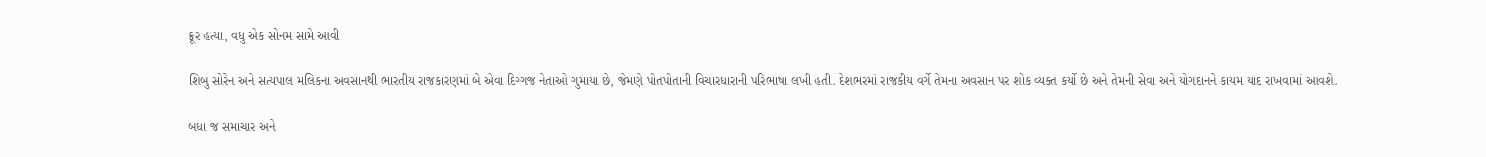ક્રૂર હત્યા, વધુ એક સોનમ સામે આવી

શિબુ સોરેન અને સત્યપાલ મલિકના અવસાનથી ભારતીય રાજકારણમાં બે એવા દિગ્ગજ નેતાઓ ગુમાયા છે, જેમણે પોતપોતાની વિચારધારાની પરિભાષા લખી હતી. દેશભરમાં રાજકીય વર્ગે તેમના અવસાન પર શોક વ્યક્ત કર્યો છે અને તેમની સેવા અને યોગદાનને કાયમ યાદ રાખવામાં આવશે.

બધા જ સમાચાર અને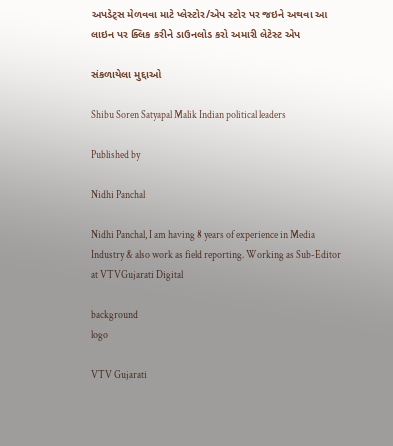અપડેટ્સ મેળવવા માટે પ્લેસ્ટોર/એપ સ્ટોર પર જઇને અથવા આ લાઇન પર ક્લિક કરીને ડાઉનલોડ કરો અમારી લેટેસ્ટ એપ

સંકળાયેલા મુદ્દાઓ

Shibu Soren Satyapal Malik Indian political leaders

Published by

Nidhi Panchal

Nidhi Panchal, I am having 8 years of experience in Media Industry & also work as field reporting. Working as Sub-Editor at VTVGujarati Digital

background
logo

VTV Gujarati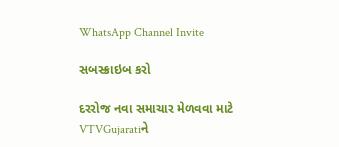WhatsApp Channel Invite

સબસ્ક્રાઇબ કરો

દરરોજ નવા સમાચાર મેળવવા માટે VTVGujaratiને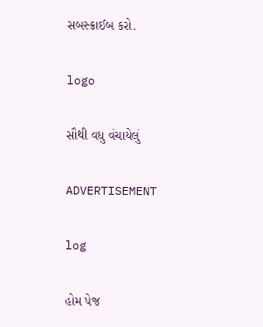સબસ્ક્રાઈબ કરો.

logo

સૌથી વધુ વંચાયેલું

ADVERTISEMENT

log

હોમ પેજ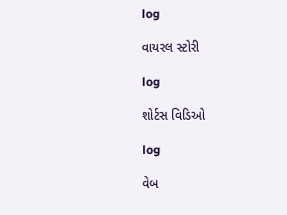log

વાયરલ સ્ટોરી

log

શોર્ટસ વિડિઓ

log

વેબ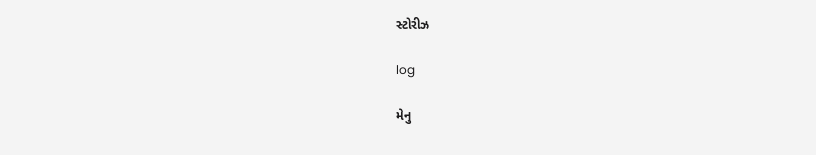સ્ટોરીઝ

log

મેનુ